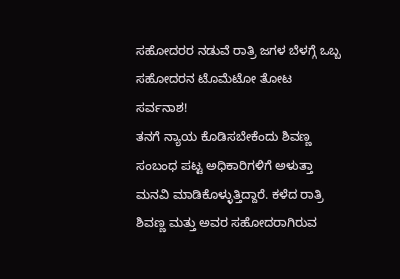ಸಹೋದರರ ನಡುವೆ ರಾತ್ರಿ ಜಗಳ ಬೆಳಗ್ಗೆ ಒಬ್ಬ ಸಹೋದರನ ಟೊಮೆಟೋ ತೋಟ ಸರ್ವನಾಶ!
ತನಗೆ ನ್ಯಾಯ ಕೊಡಿಸಬೇಕೆಂದು ಶಿವಣ್ಣ ಸಂಬಂಧ ಪಟ್ಟ ಅಧಿಕಾರಿಗಳಿಗೆ ಅಳುತ್ತಾ ಮನವಿ ಮಾಡಿಕೊಳ್ಳುತ್ತಿದ್ದಾರೆ. ಕಳೆದ ರಾತ್ರಿ ಶಿವಣ್ಣ ಮತ್ತು ಅವರ ಸಹೋದರಾಗಿರುವ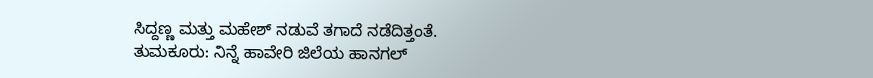ಸಿದ್ದಣ್ಣ ಮತ್ತು ಮಹೇಶ್ ನಡುವೆ ತಗಾದೆ ನಡೆದಿತ್ತಂತೆ.
ತುಮಕೂರು: ನಿನ್ನೆ ಹಾವೇರಿ ಜಿಲೆಯ ಹಾನಗಲ್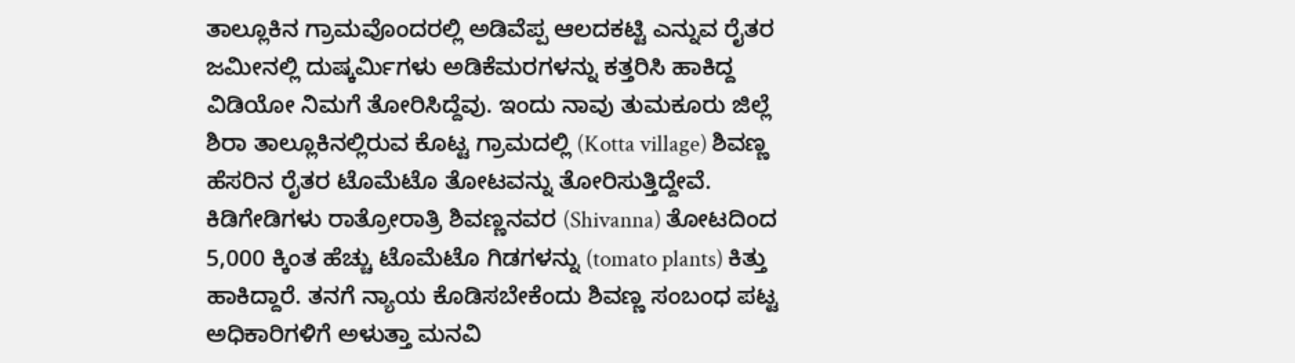ತಾಲ್ಲೂಕಿನ ಗ್ರಾಮವೊಂದರಲ್ಲಿ ಅಡಿವೆಪ್ಪ ಆಲದಕಟ್ಟಿ ಎನ್ನುವ ರೈತರ ಜಮೀನಲ್ಲಿ ದುಷ್ಕರ್ಮಿಗಳು ಅಡಿಕೆಮರಗಳನ್ನು ಕತ್ತರಿಸಿ ಹಾಕಿದ್ದ ವಿಡಿಯೋ ನಿಮಗೆ ತೋರಿಸಿದ್ದೆವು. ಇಂದು ನಾವು ತುಮಕೂರು ಜಿಲ್ಲೆ ಶಿರಾ ತಾಲ್ಲೂಕಿನಲ್ಲಿರುವ ಕೊಟ್ಟ ಗ್ರಾಮದಲ್ಲಿ (Kotta village) ಶಿವಣ್ಣ ಹೆಸರಿನ ರೈತರ ಟೊಮೆಟೊ ತೋಟವನ್ನು ತೋರಿಸುತ್ತಿದ್ದೇವೆ. ಕಿಡಿಗೇಡಿಗಳು ರಾತ್ರೋರಾತ್ರಿ ಶಿವಣ್ಣನವರ (Shivanna) ತೋಟದಿಂದ 5,000 ಕ್ಕಿಂತ ಹೆಚ್ಚು ಟೊಮೆಟೊ ಗಿಡಗಳನ್ನು (tomato plants) ಕಿತ್ತು ಹಾಕಿದ್ದಾರೆ. ತನಗೆ ನ್ಯಾಯ ಕೊಡಿಸಬೇಕೆಂದು ಶಿವಣ್ಣ ಸಂಬಂಧ ಪಟ್ಟ ಅಧಿಕಾರಿಗಳಿಗೆ ಅಳುತ್ತಾ ಮನವಿ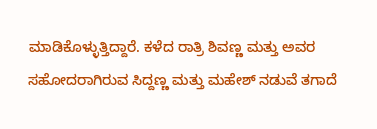ಮಾಡಿಕೊಳ್ಳುತ್ತಿದ್ದಾರೆ. ಕಳೆದ ರಾತ್ರಿ ಶಿವಣ್ಣ ಮತ್ತು ಅವರ ಸಹೋದರಾಗಿರುವ ಸಿದ್ದಣ್ಣ ಮತ್ತು ಮಹೇಶ್ ನಡುವೆ ತಗಾದೆ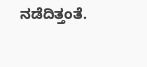ನಡೆದಿತ್ತಂತೆ.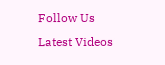Follow Us
Latest Videos